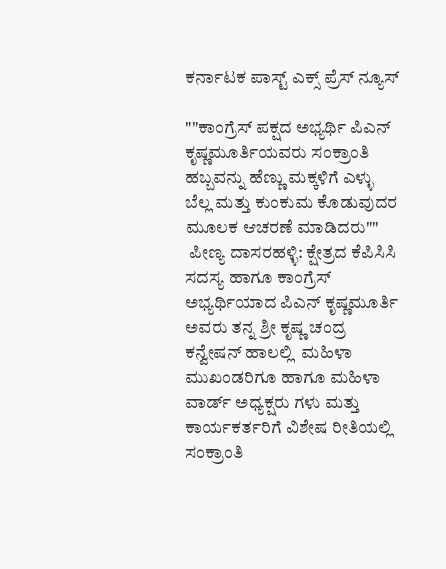ಕರ್ನಾಟಕ ಪಾಸ್ಟ್ ಎಕ್ಸ್ ಪ್ರೆಸ್ ನ್ಯೂಸ್

""ಕಾಂಗ್ರೆಸ್ ಪಕ್ಷದ ಅಭ್ಯರ್ಥಿ ಪಿಎನ್ ಕೃಷ್ಣಮೂರ್ತಿಯವರು ಸಂಕ್ರಾಂತಿ ಹಬ್ಬವನ್ನು ಹೆಣ್ಣು ಮಕ್ಕಳಿಗೆ ಎಳ್ಳು ಬೆಲ್ಲ ಮತ್ತು ಕುಂಕುಮ ಕೊಡುವುದರ ಮೂಲಕ ಆಚರಣೆ ಮಾಡಿದರು""
 ಪೀಣ್ಯ ದಾಸರಹಳ್ಳಿ: ಕ್ಷೇತ್ರದ ಕೆಪಿಸಿಸಿ ಸದಸ್ಯ ಹಾಗೂ ಕಾಂಗ್ರೆಸ್ ಅಭ್ಯರ್ಥಿಯಾದ ಪಿಎನ್ ಕೃಷ್ಣಮೂರ್ತಿ ಅವರು ತನ್ನ ಶ್ರೀ ಕೃಷ್ಣ ಚಂದ್ರ  ಕನ್ವೇಷನ್ ಹಾಲಲ್ಲಿ  ಮಹಿಳಾ ಮುಖಂಡರಿಗೂ ಹಾಗೂ ಮಹಿಳಾ ವಾರ್ಡ್ ಅಧ್ಯಕ್ಷರು ಗಳು ಮತ್ತು ಕಾರ್ಯಕರ್ತರಿಗೆ ವಿಶೇಷ ರೀತಿಯಲ್ಲಿ ಸಂಕ್ರಾಂತಿ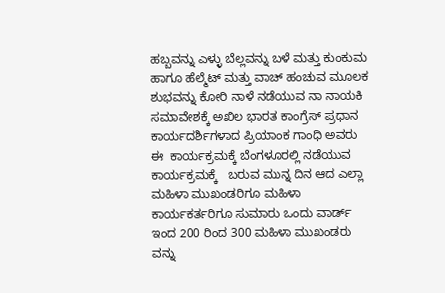ಹಬ್ಬವನ್ನು ಎಳ್ಳು ಬೆಲ್ಲವನ್ನು ಬಳೆ ಮತ್ತು ಕುಂಕುಮ ಹಾಗೂ ಹೆಲ್ಮೆಟ್ ಮತ್ತು ವಾಚ್ ಹಂಚುವ ಮೂಲಕ ಶುಭವನ್ನು ಕೋರಿ ನಾಳೆ ನಡೆಯುವ ನಾ ನಾಯಕಿ ಸಮಾವೇಶಕ್ಕೆ ಅಖಿಲ ಭಾರತ ಕಾಂಗ್ರೆಸ್ ಪ್ರಧಾನ ಕಾರ್ಯದರ್ಶಿಗಳಾದ ಪ್ರಿಯಾಂಕ ಗಾಂಧಿ ಅವರು ಈ  ಕಾರ್ಯಕ್ರಮಕ್ಕೆ ಬೆಂಗಳೂರಲ್ಲಿ ನಡೆಯುವ ಕಾರ್ಯಕ್ರಮಕ್ಕೆ   ಬರುವ ಮುನ್ನ ದಿನ ಆದ ಎಲ್ಲಾ ಮಹಿಳಾ ಮುಖಂಡರಿಗೂ ಮಹಿಳಾ ಕಾರ್ಯಕರ್ತರಿಗೂ ಸುಮಾರು ಒಂದು ವಾರ್ಡ್ ಇಂದ 200 ರಿಂದ 300 ಮಹಿಳಾ ಮುಖಂಡರು ವನ್ನು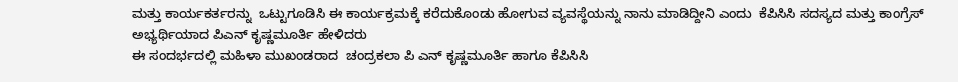ಮತ್ತು ಕಾರ್ಯಕರ್ತರನ್ನು  ಒಟ್ಟುಗೂಡಿಸಿ ಈ ಕಾರ್ಯಕ್ರಮಕ್ಕೆ ಕರೆದುಕೊಂಡು ಹೋಗುವ ವ್ಯವಸ್ಥೆಯನ್ನು ನಾನು ಮಾಡಿದ್ದೀನಿ ಎಂದು  ಕೆಪಿಸಿಸಿ ಸದಸ್ಯದ ಮತ್ತು ಕಾಂಗ್ರೆಸ್ ಅಭ್ಯರ್ಥಿಯಾದ ಪಿಎನ್ ಕೃಷ್ಣಮೂರ್ತಿ ಹೇಳಿದರು
ಈ ಸಂದರ್ಭದಲ್ಲಿ ಮಹಿಳಾ ಮುಖಂಡರಾದ  ಚಂದ್ರಕಲಾ ಪಿ ಎನ್ ಕೃಷ್ಣಮೂರ್ತಿ ಹಾಗೂ ಕೆಪಿಸಿಸಿ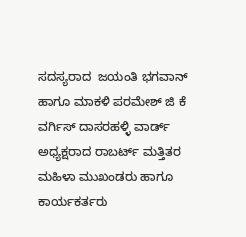ಸದಸ್ಯರಾದ  ಜಯಂತಿ ಭಗವಾನ್ ಹಾಗೂ ಮಾಕಳಿ ಪರಮೇಶ್ ಜಿ ಕೆ ವರ್ಗಿಸ್ ದಾಸರಹಳ್ಳಿ ವಾರ್ಡ್ ಅಧ್ಯಕ್ಷರಾದ ರಾಬರ್ಟ್ ಮತ್ತಿತರ ಮಹಿಳಾ ಮುಖಂಡರು ಹಾಗೂ ಕಾರ್ಯಕರ್ತರು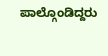ಪಾಲ್ಗೊಂಡಿದ್ದರು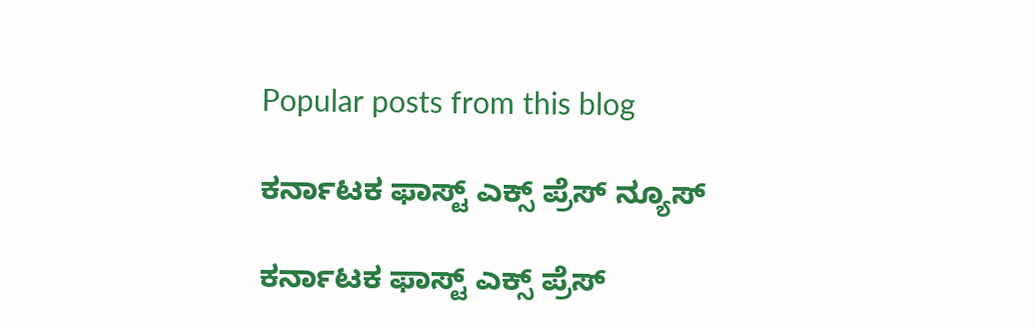Popular posts from this blog

ಕರ್ನಾಟಕ ಫಾಸ್ಟ್ ಎಕ್ಸ್ ಪ್ರೆಸ್ ನ್ಯೂಸ್

ಕರ್ನಾಟಕ ಫಾಸ್ಟ್ ಎಕ್ಸ್ ಪ್ರೆಸ್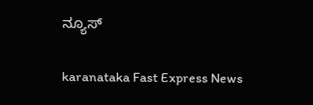ನ್ಯೂಸ್

karanataka Fast Express News